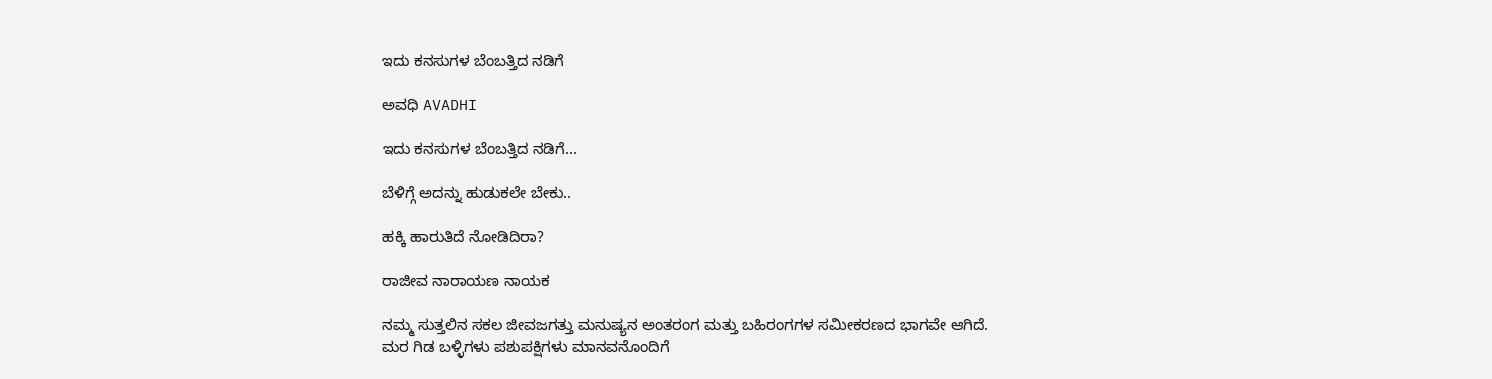ಇದು ಕನಸುಗಳ ಬೆಂಬತ್ತಿದ ನಡಿಗೆ‍

ಅವಧಿ AVADHI

ಇದು ಕನಸುಗಳ ಬೆಂಬತ್ತಿದ ನಡಿಗೆ...

ಬೆಳಿಗ್ಗೆ ಅದನ್ನು ಹುಡುಕಲೇ ಬೇಕು..

ಹಕ್ಕಿ ಹಾರುತಿದೆ ನೋಡಿದಿರಾ?

ರಾಜೀವ ನಾರಾಯಣ ನಾಯಕ

ನಮ್ಮ ಸುತ್ತಲಿನ ಸಕಲ ಜೀವಜಗತ್ತು ಮನುಷ್ಯನ ಅಂತರಂಗ ಮತ್ತು ಬಹಿರಂಗಗಳ ಸಮೀಕರಣದ ಭಾಗವೇ ಆಗಿದೆ. ಮರ ಗಿಡ ಬಳ್ಳಿಗಳು ಪಶುಪಕ್ಷಿಗಳು ಮಾನವನೊಂದಿಗೆ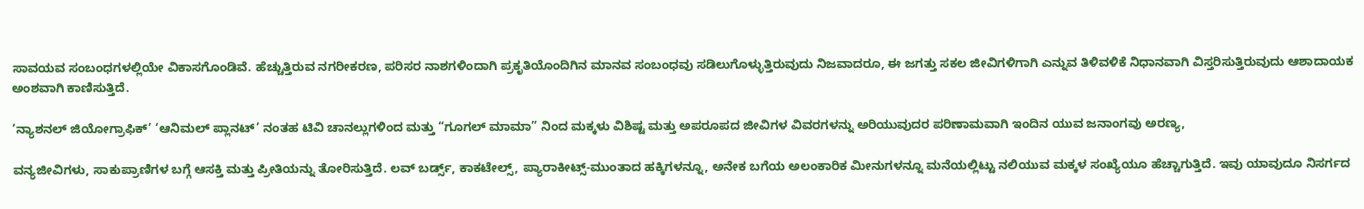ಸಾವಯವ ಸಂಬಂಧಗಳಲ್ಲಿಯೇ ವಿಕಾಸಗೊಂಡಿವೆ. ಹೆಚ್ಚುತ್ತಿರುವ ನಗರೀಕರಣ, ಪರಿಸರ ನಾಶಗಳಿಂದಾಗಿ ಪ್ರಕೃತಿಯೊಂದಿಗಿನ ಮಾನವ ಸಂಬಂಧವು ಸಡಿಲುಗೊಳ್ಳುತ್ತಿರುವುದು ನಿಜವಾದರೂ, ಈ ಜಗತ್ತು ಸಕಲ ಜೀವಿಗಳಿಗಾಗಿ ಎನ್ನುವ ತಿಳಿವಳಿಕೆ ನಿಧಾನವಾಗಿ ವಿಸ್ತರಿಸುತ್ತಿರುವುದು ಆಶಾದಾಯಕ ಅಂಶವಾಗಿ ಕಾಣಿಸುತ್ತಿದೆ.

‘ನ್ಯಾಶನಲ್ ಜಿಯೋಗ್ರಾಫಿಕ್’ ‘ಆನಿಮಲ್ ಪ್ಲಾನಟ್’ ನಂತಹ ಟಿವಿ ಚಾನಲ್ಲುಗಳಿಂದ ಮತ್ತು “ಗೂಗಲ್ ಮಾಮಾ” ನಿಂದ ಮಕ್ಕಳು ವಿಶಿಷ್ಟ ಮತ್ತು ಅಪರೂಪದ ಜೀವಿಗಳ ವಿವರಗಳನ್ನು ಅರಿಯುವುದರ ಪರಿಣಾಮವಾಗಿ ಇಂದಿನ ಯುವ ಜನಾಂಗವು ಅರಣ್ಯ,

ವನ್ಯಜೀವಿಗಳು, ಸಾಕುಪ್ರಾಣಿಗಳ ಬಗ್ಗೆ ಆಸಕ್ತಿ ಮತ್ತು ಪ್ರೀತಿಯನ್ನು ತೋರಿಸುತ್ತಿದೆ. ಲವ್ ಬರ್ಡ್ಸ್, ಕಾಕಟೇಲ್ಸ್, ಪ್ಯಾರಾಕೀಟ್ಸ್-ಮುಂತಾದ ಹಕ್ಕಿಗಳನ್ನೂ, ಅನೇಕ ಬಗೆಯ ಅಲಂಕಾರಿಕ ಮೀನುಗಳನ್ನೂ ಮನೆಯಲ್ಲಿಟ್ಟು ನಲಿಯುವ ಮಕ್ಕಳ ಸಂಖ್ಯೆಯೂ ಹೆಚ್ಚಾಗುತ್ತಿದೆ. ಇವು ಯಾವುದೂ ನಿಸರ್ಗದ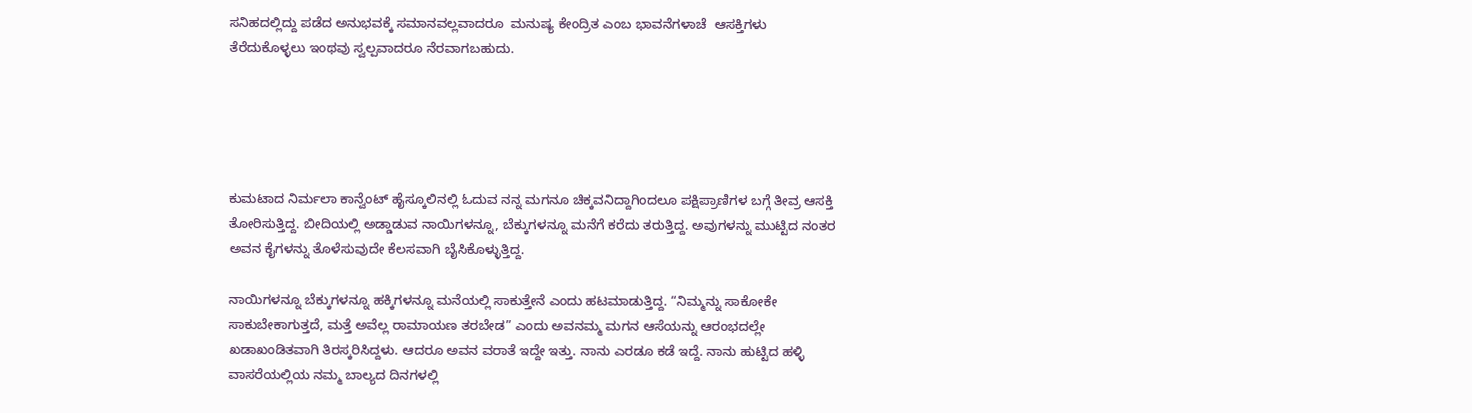ಸನಿಹದಲ್ಲಿದ್ದು ಪಡೆದ ಅನುಭವಕ್ಕೆ ಸಮಾನವಲ್ಲವಾದರೂ  ಮನುಷ್ಯ ಕೇಂದ್ರಿತ ಎಂಬ ಭಾವನೆಗಳಾಚೆ  ಆಸಕ್ತಿಗಳು ತೆರೆದುಕೊಳ್ಳಲು ಇಂಥವು ಸ್ವಲ್ಪವಾದರೂ ನೆರವಾಗಬಹುದು.





ಕುಮಟಾದ ನಿರ್ಮಲಾ ಕಾನ್ವೆಂಟ್ ಹೈಸ್ಕೂಲಿನಲ್ಲಿ ಓದುವ ನನ್ನ ಮಗನೂ ಚಿಕ್ಕವನಿದ್ದಾಗಿಂದಲೂ ಪಕ್ಷಿಪ್ರಾಣಿಗಳ ಬಗ್ಗೆ ತೀವ್ರ ಆಸಕ್ತಿ ತೋರಿಸುತ್ತಿದ್ದ. ಬೀದಿಯಲ್ಲಿ ಅಡ್ಡಾಡುವ ನಾಯಿಗಳನ್ನೂ, ಬೆಕ್ಕುಗಳನ್ನೂ ಮನೆಗೆ ಕರೆದು ತರುತ್ತಿದ್ದ. ಅವುಗಳನ್ನು ಮುಟ್ಟಿದ ನಂತರ ಅವನ ಕೈಗಳನ್ನು ತೊಳೆಸುವುದೇ ಕೆಲಸವಾಗಿ ಬೈಸಿಕೊಳ್ಳುತ್ತಿದ್ದ.

ನಾಯಿಗಳನ್ನೂ ಬೆಕ್ಕುಗಳನ್ನೂ ಹಕ್ಕಿಗಳನ್ನೂ ಮನೆಯಲ್ಲಿ ಸಾಕುತ್ತೇನೆ ಎಂದು ಹಟಮಾಡುತ್ತಿದ್ದ. “ನಿಮ್ಮನ್ನು ಸಾಕೋಕೇ ಸಾಕುಬೇಕಾಗುತ್ತದೆ, ಮತ್ತೆ ಅವೆಲ್ಲ ರಾಮಾಯಣ ತರಬೇಡ” ಎಂದು ಅವನಮ್ಮ ಮಗನ ಆಸೆಯನ್ನು ಆರಂಭದಲ್ಲೇ ಖಡಾಖಂಡಿತವಾಗಿ ತಿರಸ್ಕರಿಸಿದ್ದಳು. ಆದರೂ ಅವನ ವರಾತೆ ಇದ್ದೇ ಇತ್ತು. ನಾನು ಎರಡೂ ಕಡೆ ಇದ್ದೆ. ನಾನು ಹುಟ್ಟಿದ ಹಳ್ಳಿ ವಾಸರೆಯಲ್ಲಿಯ ನಮ್ಮ ಬಾಲ್ಯದ ದಿನಗಳಲ್ಲಿ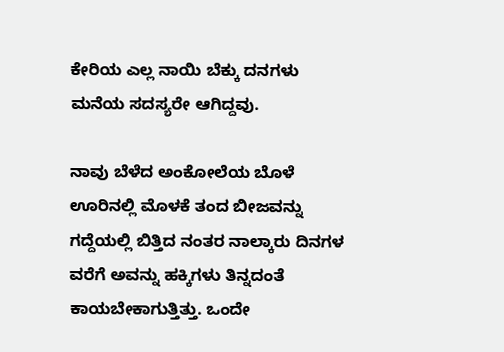ಕೇರಿಯ ಎಲ್ಲ ನಾಯಿ ಬೆಕ್ಕು ದನಗಳು ಮನೆಯ ಸದಸ್ಯರೇ ಆಗಿದ್ದವು.

ನಾವು ಬೆಳೆದ ಅಂಕೋಲೆಯ ಬೊಳೆ ಊರಿನಲ್ಲಿ ಮೊಳಕೆ ತಂದ ಬೀಜವನ್ನು ಗದ್ದೆಯಲ್ಲಿ ಬಿತ್ತಿದ ನಂತರ ನಾಲ್ಕಾರು ದಿನಗಳ ವರೆಗೆ ಅವನ್ನು ಹಕ್ಕಿಗಳು ತಿನ್ನದಂತೆ ಕಾಯಬೇಕಾಗುತ್ತಿತ್ತು. ಒಂದೇ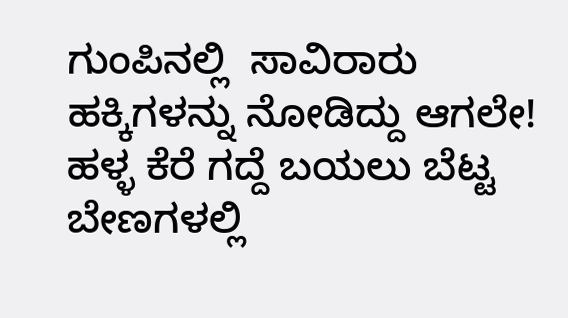ಗುಂಪಿನಲ್ಲಿ  ಸಾವಿರಾರು ಹಕ್ಕಿಗಳನ್ನು ನೋಡಿದ್ದು ಆಗಲೇ! ಹಳ್ಳ ಕೆರೆ ಗದ್ದೆ ಬಯಲು ಬೆಟ್ಟ ಬೇಣಗಳಲ್ಲಿ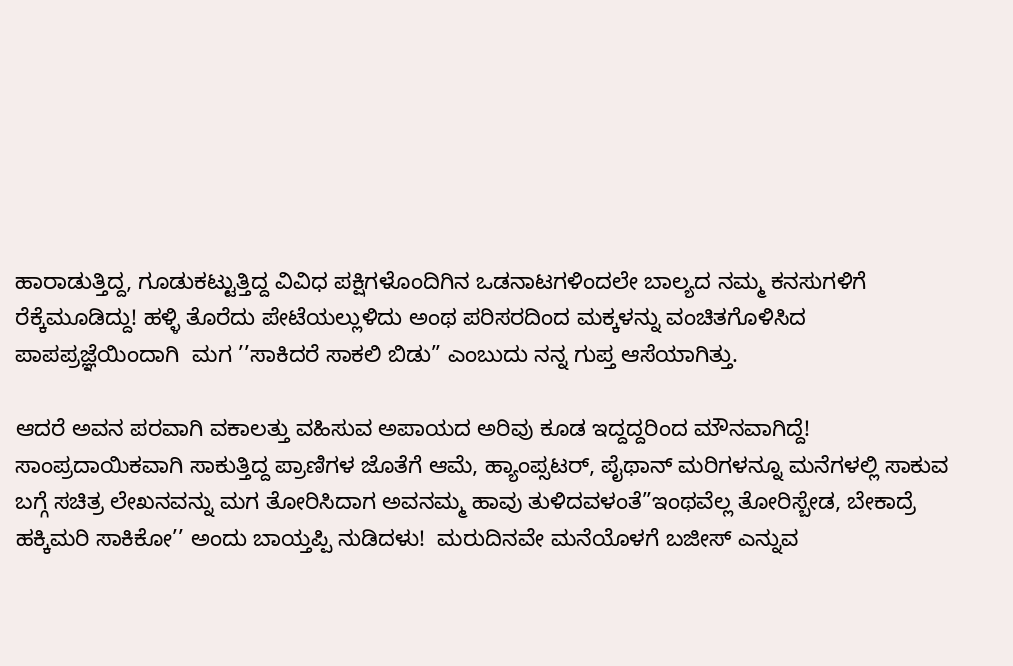ಹಾರಾಡುತ್ತಿದ್ದ, ಗೂಡುಕಟ್ಟುತ್ತಿದ್ದ ವಿವಿಧ ಪಕ್ಷಿಗಳೊಂದಿಗಿನ ಒಡನಾಟಗಳಿಂದಲೇ ಬಾಲ್ಯದ ನಮ್ಮ ಕನಸುಗಳಿಗೆ ರೆಕ್ಕೆಮೂಡಿದ್ದು! ಹಳ್ಳಿ ತೊರೆದು ಪೇಟೆಯಲ್ಲುಳಿದು ಅಂಥ ಪರಿಸರದಿಂದ ಮಕ್ಕಳನ್ನು ವಂಚಿತಗೊಳಿಸಿದ ಪಾಪಪ್ರಜ್ಞೆಯಿಂದಾಗಿ  ಮಗ ’’ಸಾಕಿದರೆ ಸಾಕಲಿ ಬಿಡು” ಎಂಬುದು ನನ್ನ ಗುಪ್ತ ಆಸೆಯಾಗಿತ್ತು.

ಆದರೆ ಅವನ ಪರವಾಗಿ ವಕಾಲತ್ತು ವಹಿಸುವ ಅಪಾಯದ ಅರಿವು ಕೂಡ ಇದ್ದದ್ದರಿಂದ ಮೌನವಾಗಿದ್ದೆ! ಸಾಂಪ್ರದಾಯಿಕವಾಗಿ ಸಾಕುತ್ತಿದ್ದ ಪ್ರಾಣಿಗಳ ಜೊತೆಗೆ ಆಮೆ, ಹ್ಯಾಂಪ್ಸಟರ್, ಪೈಥಾನ್ ಮರಿಗಳನ್ನೂ ಮನೆಗಳಲ್ಲಿ ಸಾಕುವ ಬಗ್ಗೆ ಸಚಿತ್ರ ಲೇಖನವನ್ನು ಮಗ ತೋರಿಸಿದಾಗ ಅವನಮ್ಮ ಹಾವು ತುಳಿದವಳಂತೆ”ಇಂಥವೆಲ್ಲ ತೋರಿಸ್ಬೇಡ, ಬೇಕಾದ್ರೆ ಹಕ್ಕಿಮರಿ ಸಾಕಿಕೋ’’ ಅಂದು ಬಾಯ್ತಪ್ಪಿ ನುಡಿದಳು!  ಮರುದಿನವೇ ಮನೆಯೊಳಗೆ ಬಜೀಸ್ ಎನ್ನುವ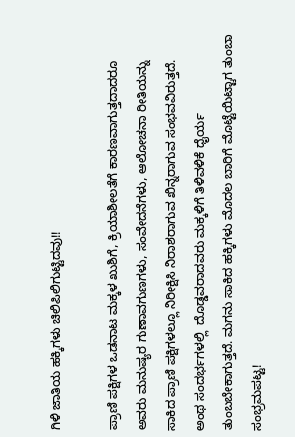ಗಿಳಿ ಜಾತಿಯ ಹಕ್ಕಿಗಳು ಚಿಲಿಪಿಲಿಗುಟ್ಟಿದವು!!

ಪ್ರಾಣಿ ಪಕ್ಷಿಗಳ ಒಡನಾಟ ಮಕ್ಕಳ ಖುಶಿಗೆ, ಕ್ರಿಯಾಶೀಲತೆಗೆ ಕಾರಣವಾಗುತ್ತದಾದರೂ ಅವರು ಮನುಷ್ಯರ ಗುಣಾವಗುಣಗಳು, ಸಂವೇದನೆಗಳು, ಆಲೋಚನಾ ರೀತಿಯನ್ನು ಸಾಕಿದ ಪ್ರಾಣಿ ಪಕ್ಷಿಗಳಲ್ಲೂ ನಿರೀಕ್ಷಿಸಿ ನಿರಾಶರಾಗುವ ಖಿನ್ನರಾಗುವ ಸಂಭವವಿರುತ್ತದೆ. ಅಂಥ ಸಂದರ್ಭಗಳಲ್ಲಿ  ದೊಡ್ಡವರಾದವರು ಮಕ್ಕಳಿಗೆ ತಿಳಿವಳಿಕೆ ಧೈರ್ಯ ತುಂಬಬೇಕಾಗುತ್ತದೆ. ಮಗನು ಸಾಕಿದ ಹಕ್ಕಿಗಳು ಮೊದಲ ಬಾರಿಗೆ ಮೊಟ್ಟೆಯಿಟ್ಟಾಗ ತುಂಬಾ ಸಂಭ್ರಮಪಟ್ಟ!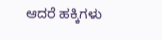ಆದರೆ ಹಕ್ಕಿಗಳು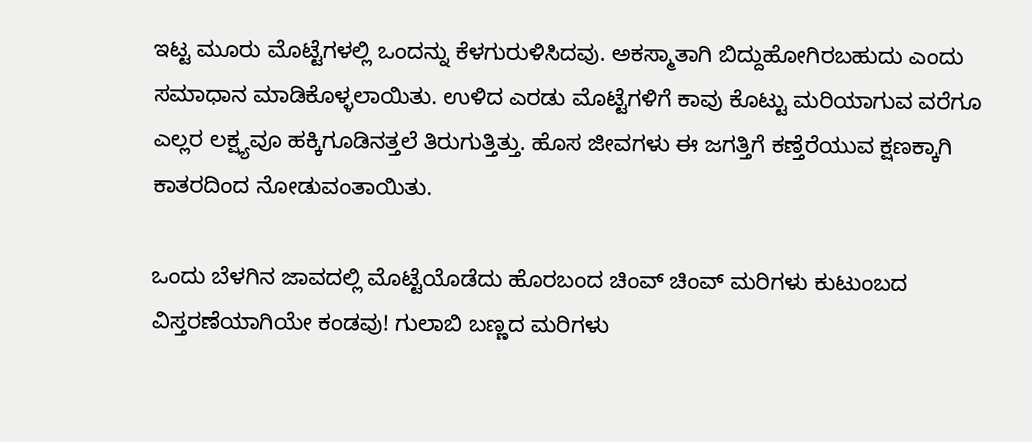ಇಟ್ಟ ಮೂರು ಮೊಟ್ಟೆಗಳಲ್ಲಿ ಒಂದನ್ನು ಕೆಳಗುರುಳಿಸಿದವು. ಅಕಸ್ಮಾತಾಗಿ ಬಿದ್ದುಹೋಗಿರಬಹುದು ಎಂದು ಸಮಾಧಾನ ಮಾಡಿಕೊಳ್ಳಲಾಯಿತು. ಉಳಿದ ಎರಡು ಮೊಟ್ಟೆಗಳಿಗೆ ಕಾವು ಕೊಟ್ಟು ಮರಿಯಾಗುವ ವರೆಗೂ ಎಲ್ಲರ ಲಕ್ಷ್ಯವೂ ಹಕ್ಕಿಗೂಡಿನತ್ತಲೆ ತಿರುಗುತ್ತಿತ್ತು. ಹೊಸ ಜೀವಗಳು ಈ ಜಗತ್ತಿಗೆ ಕಣ್ತೆರೆಯುವ ಕ್ಷಣಕ್ಕಾಗಿ ಕಾತರದಿಂದ ನೋಡುವಂತಾಯಿತು.

ಒಂದು ಬೆಳಗಿನ ಜಾವದಲ್ಲಿ ಮೊಟ್ಟೆಯೊಡೆದು ಹೊರಬಂದ ಚಿಂವ್ ಚಿಂವ್ ಮರಿಗಳು ಕುಟುಂಬದ ವಿಸ್ತರಣೆಯಾಗಿಯೇ ಕಂಡವು! ಗುಲಾಬಿ ಬಣ್ಣದ ಮರಿಗಳು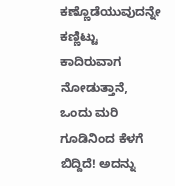ಕಣ್ಣೊಡೆಯುವುದನ್ನೇ ಕಣ್ಣಿಟ್ಟು ಕಾದಿರುವಾಗ ನೋಡುತ್ತಾನೆ, ಒಂದು ಮರಿ ಗೂಡಿನಿಂದ ಕೆಳಗೆ ಬಿದ್ದಿದೆ! ಅದನ್ನು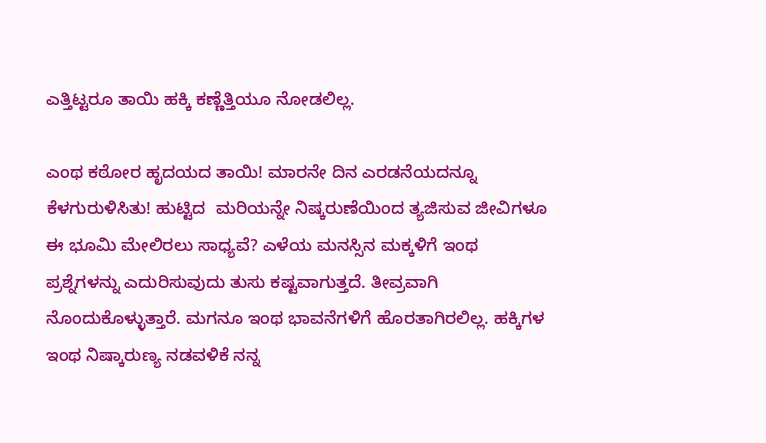ಎತ್ತಿಟ್ಟರೂ ತಾಯಿ ಹಕ್ಕಿ ಕಣ್ಣೆತ್ತಿಯೂ ನೋಡಲಿಲ್ಲ.

ಎಂಥ ಕಠೋರ ಹೃದಯದ ತಾಯಿ! ಮಾರನೇ ದಿನ ಎರಡನೆಯದನ್ನೂ ಕೆಳಗುರುಳಿಸಿತು! ಹುಟ್ಟಿದ  ಮರಿಯನ್ನೇ ನಿಷ್ಕರುಣೆಯಿಂದ ತ್ಯಜಿಸುವ ಜೀವಿಗಳೂ ಈ ಭೂಮಿ ಮೇಲಿರಲು ಸಾಧ್ಯವೆ? ಎಳೆಯ ಮನಸ್ಸಿನ ಮಕ್ಕಳಿಗೆ ಇಂಥ ಪ್ರಶ್ನೆಗಳನ್ನು ಎದುರಿಸುವುದು ತುಸು ಕಷ್ಟವಾಗುತ್ತದೆ. ತೀವ್ರವಾಗಿ ನೊಂದುಕೊಳ್ಳುತ್ತಾರೆ. ಮಗನೂ ಇಂಥ ಭಾವನೆಗಳಿಗೆ ಹೊರತಾಗಿರಲಿಲ್ಲ. ಹಕ್ಕಿಗಳ ಇಂಥ ನಿಷ್ಕಾರುಣ್ಯ ನಡವಳಿಕೆ ನನ್ನ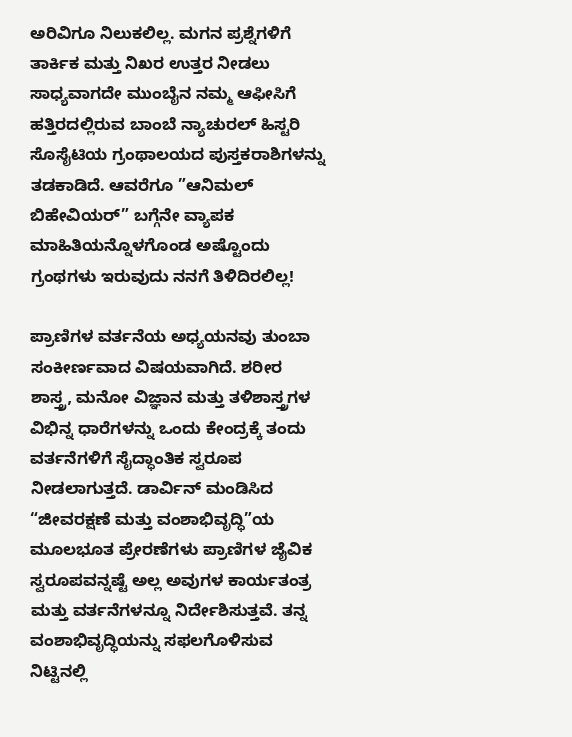ಅರಿವಿಗೂ ನಿಲುಕಲಿಲ್ಲ. ಮಗನ ಪ್ರಶ್ನೆಗಳಿಗೆ ತಾರ್ಕಿಕ ಮತ್ತು ನಿಖರ ಉತ್ತರ ನೀಡಲು ಸಾಧ್ಯವಾಗದೇ ಮುಂಬೈನ ನಮ್ಮ ಆಫೀಸಿಗೆ ಹತ್ತಿರದಲ್ಲಿರುವ ಬಾಂಬೆ ನ್ಯಾಚುರಲ್ ಹಿಸ್ಟರಿ ಸೊಸೈಟಿಯ ಗ್ರಂಥಾಲಯದ ಪುಸ್ತಕರಾಶಿಗಳನ್ನು ತಡಕಾಡಿದೆ. ಆವರೆಗೂ ”ಆನಿಮಲ್ ಬಿಹೇವಿಯರ್” ಬಗ್ಗೆನೇ ವ್ಯಾಪಕ ಮಾಹಿತಿಯನ್ನೊಳಗೊಂಡ ಅಷ್ಟೊಂದು ಗ್ರಂಥಗಳು ಇರುವುದು ನನಗೆ ತಿಳಿದಿರಲಿಲ್ಲ!

ಪ್ರಾಣಿಗಳ ವರ್ತನೆಯ ಅಧ್ಯಯನವು ತುಂಬಾ ಸಂಕೀರ್ಣವಾದ ವಿಷಯವಾಗಿದೆ. ಶರೀರ ಶಾಸ್ತ್ರ, ಮನೋ ವಿಜ್ಞಾನ ಮತ್ತು ತಳಿಶಾಸ್ತ್ರಗಳ ವಿಭಿನ್ನ ಧಾರೆಗಳನ್ನು ಒಂದು ಕೇಂದ್ರಕ್ಕೆ ತಂದು ವರ್ತನೆಗಳಿಗೆ ಸೈದ್ಧಾಂತಿಕ ಸ್ವರೂಪ ನೀಡಲಾಗುತ್ತದೆ. ಡಾರ್ವಿನ್ ಮಂಡಿಸಿದ “ಜೀವರಕ್ಷಣೆ ಮತ್ತು ವಂಶಾಭಿವೃದ್ಧಿ”ಯ ಮೂಲಭೂತ ಪ್ರೇರಣೆಗಳು ಪ್ರಾಣಿಗಳ ಜೈವಿಕ ಸ್ವರೂಪವನ್ನಷ್ಟೆ ಅಲ್ಲ ಅವುಗಳ ಕಾರ್ಯತಂತ್ರ ಮತ್ತು ವರ್ತನೆಗಳನ್ನೂ ನಿರ್ದೇಶಿಸುತ್ತವೆ. ತನ್ನ ವಂಶಾಭಿವೃದ್ಧಿಯನ್ನು ಸಫಲಗೊಳಿಸುವ ನಿಟ್ಟಿನಲ್ಲಿ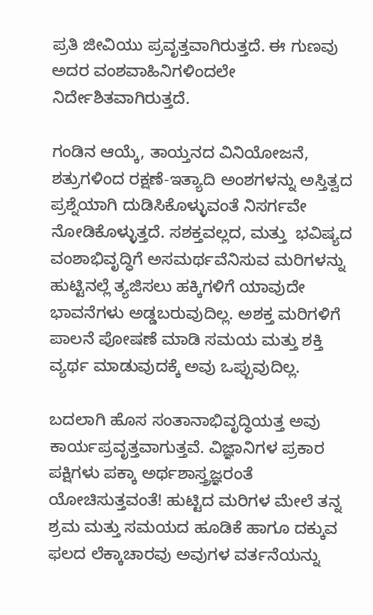ಪ್ರತಿ ಜೀವಿಯು ಪ್ರವೃತ್ತವಾಗಿರುತ್ತದೆ. ಈ ಗುಣವು ಅದರ ವಂಶವಾಹಿನಿಗಳಿಂದಲೇ ನಿರ್ದೇಶಿತವಾಗಿರುತ್ತದೆ.

ಗಂಡಿನ ಆಯ್ಕೆ, ತಾಯ್ತನದ ವಿನಿಯೋಜನೆ, ಶತ್ರುಗಳಿಂದ ರಕ್ಷಣೆ-ಇತ್ಯಾದಿ ಅಂಶಗಳನ್ನು ಅಸ್ತಿತ್ವದ ಪ್ರಶ್ನೆಯಾಗಿ ದುಡಿಸಿಕೊಳ್ಳುವಂತೆ ನಿಸರ್ಗವೇ ನೋಡಿಕೊಳ್ಳುತ್ತದೆ. ಸಶಕ್ತವಲ್ಲದ, ಮತ್ತು  ಭವಿಷ್ಯದ ವಂಶಾಭಿವೃದ್ಧಿಗೆ ಅಸಮರ್ಥವೆನಿಸುವ ಮರಿಗಳನ್ನು ಹುಟ್ಟಿನಲ್ಲೆ ತ್ಯಜಿಸಲು ಹಕ್ಕಿಗಳಿಗೆ ಯಾವುದೇ ಭಾವನೆಗಳು ಅಡ್ಡಬರುವುದಿಲ್ಲ. ಅಶಕ್ತ ಮರಿಗಳಿಗೆ ಪಾಲನೆ ಪೋಷಣೆ ಮಾಡಿ ಸಮಯ ಮತ್ತು ಶಕ್ತಿ ವ್ಯರ್ಥ ಮಾಡುವುದಕ್ಕೆ ಅವು ಒಪ್ಪುವುದಿಲ್ಲ.

ಬದಲಾಗಿ ಹೊಸ ಸಂತಾನಾಭಿವೃದ್ಧಿಯತ್ತ ಅವು ಕಾರ್ಯಪ್ರವೃತ್ತವಾಗುತ್ತವೆ. ವಿಜ್ಞಾನಿಗಳ ಪ್ರಕಾರ ಪಕ್ಷಿಗಳು ಪಕ್ಕಾ ಅರ್ಥಶಾಸ್ತ್ರಜ್ಞರಂತೆ ಯೋಚಿಸುತ್ತವಂತೆ! ಹುಟ್ಟಿದ ಮರಿಗಳ ಮೇಲೆ ತನ್ನ ಶ್ರಮ ಮತ್ತು ಸಮಯದ ಹೂಡಿಕೆ ಹಾಗೂ ದಕ್ಕುವ ಫಲದ ಲೆಕ್ಕಾಚಾರವು ಅವುಗಳ ವರ್ತನೆಯನ್ನು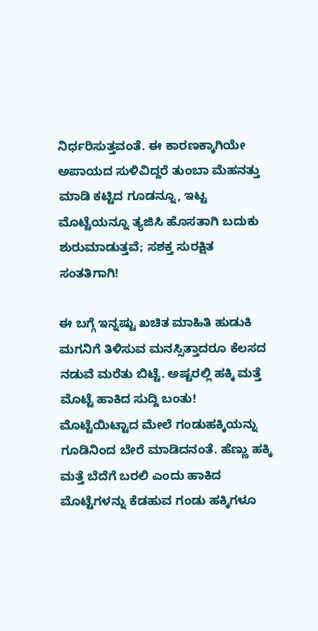ನಿರ್ಧರಿಸುತ್ತವಂತೆ. ಈ ಕಾರಣಕ್ಕಾಗಿಯೇ ಅಪಾಯದ ಸುಳಿವಿದ್ದರೆ ತುಂಬಾ ಮೆಹನತ್ತು ಮಾಡಿ ಕಟ್ಟಿದ ಗೂಡನ್ನೂ, ಇಟ್ಟ ಮೊಟ್ಟೆಯನ್ನೂ ತ್ಯಜಿಸಿ ಹೊಸತಾಗಿ ಬದುಕು ಶುರುಮಾಡುತ್ತವೆ; ಸಶಕ್ತ ಸುರಕ್ಷಿತ ಸಂತತಿಗಾಗಿ!

ಈ ಬಗ್ಗೆ ಇನ್ನಷ್ಟು ಖಚಿತ ಮಾಹಿತಿ ಹುಡುಕಿ ಮಗನಿಗೆ ತಿಳಿಸುವ ಮನಸ್ಸಿತ್ತಾದರೂ ಕೆಲಸದ ನಡುವೆ ಮರೆತು ಬಿಟ್ಟೆ. ಅಷ್ಟರಲ್ಲಿ ಹಕ್ಕಿ ಮತ್ತೆ ಮೊಟ್ಟೆ ಹಾಕಿದ ಸುದ್ದಿ ಬಂತು! ಮೊಟ್ಟೆಯಿಟ್ಟಾದ ಮೇಲೆ ಗಂಡುಹಕ್ಕಿಯನ್ನು ಗೂಡಿನಿಂದ ಬೇರೆ ಮಾಡಿದನಂತೆ. ಹೆಣ್ಣು ಹಕ್ಕಿ ಮತ್ತೆ ಬೆದೆಗೆ ಬರಲಿ ಎಂದು ಹಾಕಿದ ಮೊಟ್ಟೆಗಳನ್ನು ಕೆಡಹುವ ಗಂಡು ಹಕ್ಕಿಗಳೂ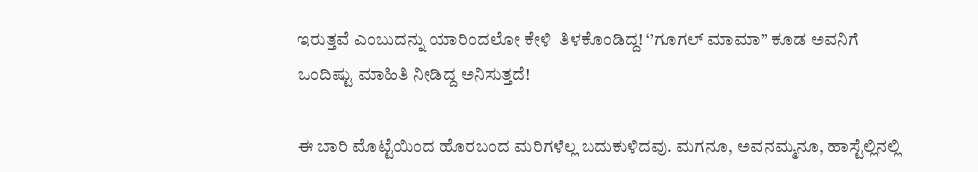ಇರುತ್ತವೆ ಎಂಬುದನ್ನು ಯಾರಿಂದಲೋ ಕೇಳಿ  ತಿಳಕೊಂಡಿದ್ದ! ‘’ಗೂಗಲ್ ಮಾಮಾ’’ ಕೂಡ ಅವನಿಗೆ ಒಂದಿಷ್ಟು ಮಾಹಿತಿ ನೀಡಿದ್ದ ಅನಿಸುತ್ತದೆ!

ಈ ಬಾರಿ ಮೊಟ್ಟೆಯಿಂದ ಹೊರಬಂದ ಮರಿಗಳೆಲ್ಲ ಬದುಕುಳಿದವು. ಮಗನೂ, ಅವನಮ್ಮನೂ, ಹಾಸ್ಟೆಲ್ಲಿನಲ್ಲಿ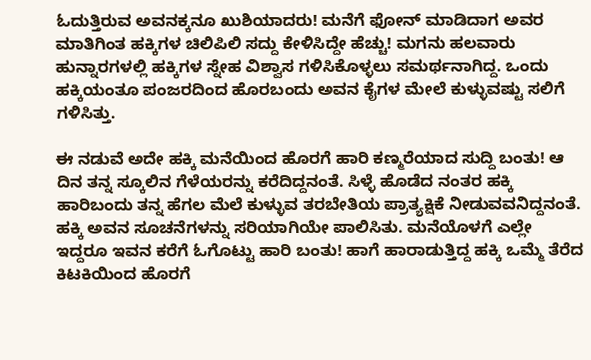ಓದುತ್ತಿರುವ ಅವನಕ್ಕನೂ ಖುಶಿಯಾದರು! ಮನೆಗೆ ಫೋನ್ ಮಾಡಿದಾಗ ಅವರ ಮಾತಿಗಿಂತ ಹಕ್ಕಿಗಳ ಚಿಲಿಪಿಲಿ ಸದ್ದು ಕೇಳಿಸಿದ್ದೇ ಹೆಚ್ಚು! ಮಗನು ಹಲವಾರು ಹುನ್ನಾರಗಳಲ್ಲಿ ಹಕ್ಕಿಗಳ ಸ್ನೇಹ ವಿಶ್ವಾಸ ಗಳಿಸಿಕೊಳ್ಳಲು ಸಮರ್ಥನಾಗಿದ್ದ. ಒಂದು ಹಕ್ಕಿಯಂತೂ ಪಂಜರದಿಂದ ಹೊರಬಂದು ಅವನ ಕೈಗಳ ಮೇಲೆ ಕುಳ್ಳುವಷ್ಟು ಸಲಿಗೆ ಗಳಿಸಿತ್ತು.

ಈ ನಡುವೆ ಅದೇ ಹಕ್ಕಿ ಮನೆಯಿಂದ ಹೊರಗೆ ಹಾರಿ ಕಣ್ಮರೆಯಾದ ಸುದ್ದಿ ಬಂತು! ಆ ದಿನ ತನ್ನ ಸ್ಕೂಲಿನ ಗೆಳೆಯರನ್ನು ಕರೆದಿದ್ದನಂತೆ. ಸಿಳ್ಳೆ ಹೊಡೆದ ನಂತರ ಹಕ್ಕಿ  ಹಾರಿಬಂದು ತನ್ನ ಹೆಗಲ ಮೆಲೆ ಕುಳ್ಳುವ ತರಬೇತಿಯ ಪ್ರಾತ್ಯಕ್ಷಿಕೆ ನೀಡುವವನಿದ್ದನಂತೆ. ಹಕ್ಕಿ ಅವನ ಸೂಚನೆಗಳನ್ನು ಸರಿಯಾಗಿಯೇ ಪಾಲಿಸಿತು. ಮನೆಯೊಳಗೆ ಎಲ್ಲೇ ಇದ್ದರೂ ಇವನ ಕರೆಗೆ ಓಗೊಟ್ಟು ಹಾರಿ ಬಂತು! ಹಾಗೆ ಹಾರಾಡುತ್ತಿದ್ದ ಹಕ್ಕಿ ಒಮ್ಮೆ ತೆರೆದ ಕಿಟಕಿಯಿಂದ ಹೊರಗೆ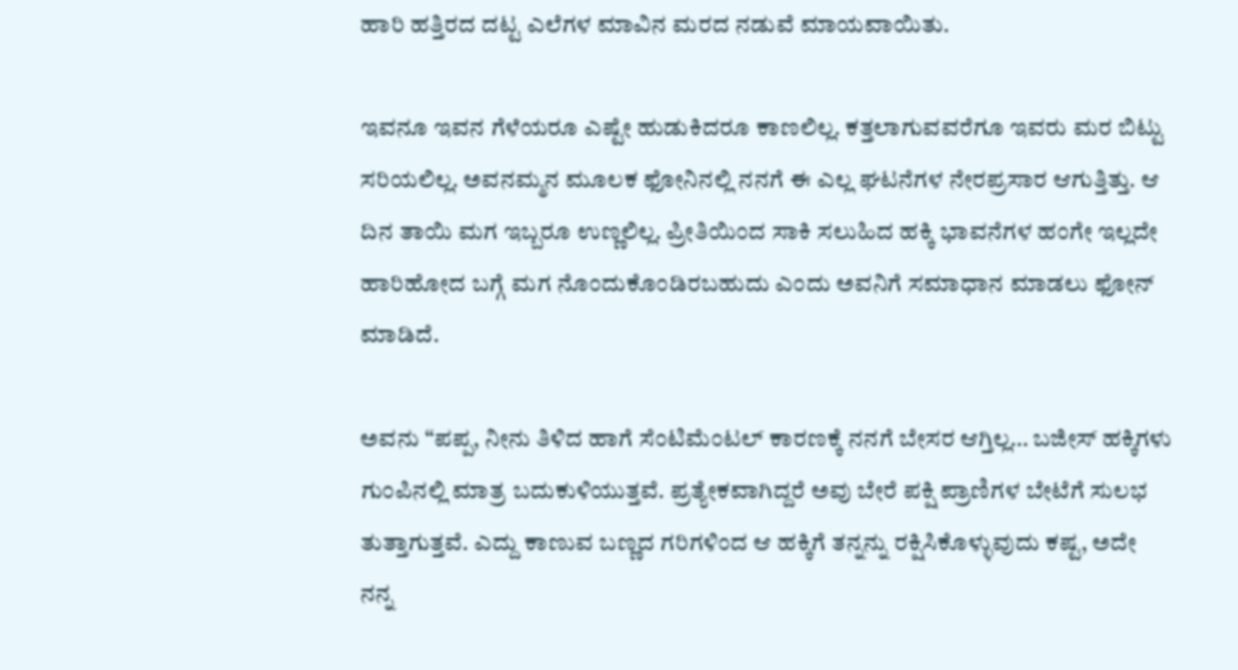ಹಾರಿ ಹತ್ತಿರದ ದಟ್ಟ ಎಲೆಗಳ ಮಾವಿನ ಮರದ ನಡುವೆ ಮಾಯವಾಯಿತು.

ಇವನೂ ಇವನ ಗೆಳೆಯರೂ ಎಷ್ಟೇ ಹುಡುಕಿದರೂ ಕಾಣಲಿಲ್ಲ. ಕತ್ತಲಾಗುವವರೆಗೂ ಇವರು ಮರ ಬಿಟ್ಟು ಸರಿಯಲಿಲ್ಲ. ಅವನಮ್ಮನ ಮೂಲಕ ಫೋನಿನಲ್ಲಿ ನನಗೆ ಈ ಎಲ್ಲ ಘಟನೆಗಳ ನೇರಪ್ರಸಾರ ಆಗುತ್ತಿತ್ತು. ಆ ದಿನ ತಾಯಿ ಮಗ ಇಬ್ಬರೂ ಉಣ್ಣಲಿಲ್ಲ. ಪ್ರೀತಿಯಿಂದ ಸಾಕಿ ಸಲುಹಿದ ಹಕ್ಕಿ ಭಾವನೆಗಳ ಹಂಗೇ ಇಲ್ಲದೇ ಹಾರಿಹೋದ ಬಗ್ಗೆ ಮಗ ನೊಂದುಕೊಂಡಿರಬಹುದು ಎಂದು ಅವನಿಗೆ ಸಮಾಧಾನ ಮಾಡಲು ಫೋನ್ ಮಾಡಿದೆ.

ಅವನು “ಪಪ್ಪ, ನೀನು ತಿಳಿದ ಹಾಗೆ ಸೆಂಟಿಮೆಂಟಲ್ ಕಾರಣಕ್ಕೆ ನನಗೆ ಬೇಸರ ಆಗ್ತಿಲ್ಲ… ಬಜೀಸ್ ಹಕ್ಕಿಗಳು ಗುಂಪಿನಲ್ಲಿ ಮಾತ್ರ ಬದುಕುಳಿಯುತ್ತವೆ. ಪ್ರತ್ಯೇಕವಾಗಿದ್ದರೆ ಅವು ಬೇರೆ ಪಕ್ಷಿ ಪ್ರಾಣಿಗಳ ಬೇಟೆಗೆ ಸುಲಭ ತುತ್ತಾಗುತ್ತವೆ. ಎದ್ದು ಕಾಣುವ ಬಣ್ಣದ ಗರಿಗಳಿಂದ ಆ ಹಕ್ಕಿಗೆ ತನ್ನನ್ನು ರಕ್ಷಿಸಿಕೊಳ್ಳುವುದು ಕಷ್ಟ, ಅದೇ ನನ್ನ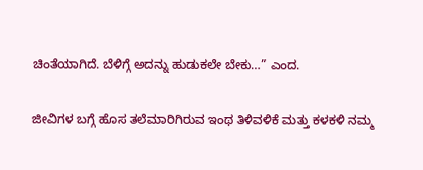ಚಿಂತೆಯಾಗಿದೆ. ಬೆಳಿಗ್ಗೆ ಅದನ್ನು ಹುಡುಕಲೇ ಬೇಕು…” ಎಂದ.

ಜೀವಿಗಳ ಬಗ್ಗೆ ಹೊಸ ತಲೆಮಾರಿಗಿರುವ ಇಂಥ ತಿಳಿವಳಿಕೆ ಮತ್ತು ಕಳಕಳಿ ನಮ್ಮ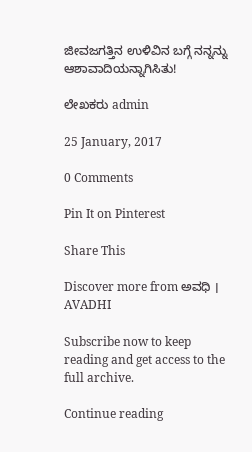ಜೀವಜಗತ್ತಿನ ಉಳಿವಿನ ಬಗ್ಗೆ ನನ್ನನ್ನು ಆಶಾವಾದಿಯನ್ನಾಗಿಸಿತು!

ಲೇಖಕರು admin

25 January, 2017

0 Comments

Pin It on Pinterest

Share This

Discover more from ಅವಧಿ । AVADHI

Subscribe now to keep reading and get access to the full archive.

Continue reading